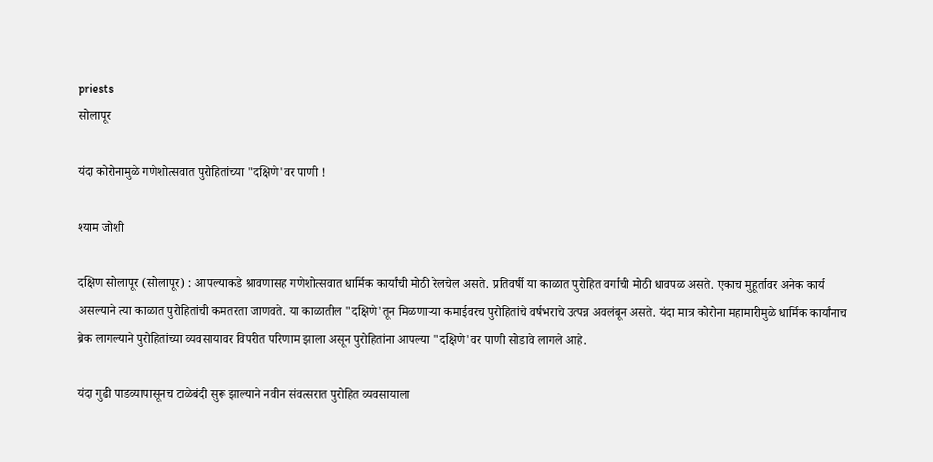priests
सोलापूर

यंदा कोरोनामुळे गणेशोत्सवात पुरोहितांच्या "दक्षिणे'वर पाणी !

श्याम जोशी

दक्षिण सोलापूर (सोलापूर) : आपल्याकडे श्रावणासह गणेशोत्सवात धार्मिक कार्यांची मोठी रेलचेल असते. प्रतिवर्षी या काळात पुरोहित वर्गाची मोठी धावपळ असते. एकाच मुहूर्तावर अनेक कार्य असल्याने त्या काळात पुरोहितांची कमतरता जाणवते. या काळातील "दक्षिणे'तून मिळणाऱ्या कमाईवरच पुरोहितांचे वर्षभराचे उत्पन्न अवलंबून असते. यंदा मात्र कोरोना महामारीमुळे धार्मिक कार्यांनाच ब्रेक लागल्याने पुरोहितांच्या व्यवसायावर विपरीत परिणाम झाला असून पुरोहितांना आपल्या "दक्षिणे'वर पाणी सोडावे लागले आहे.

यंदा गुढी पाडव्यापासूनच टाळेबंदी सुरू झाल्याने नवीन संवत्सरात पुरोहित व्यवसायाला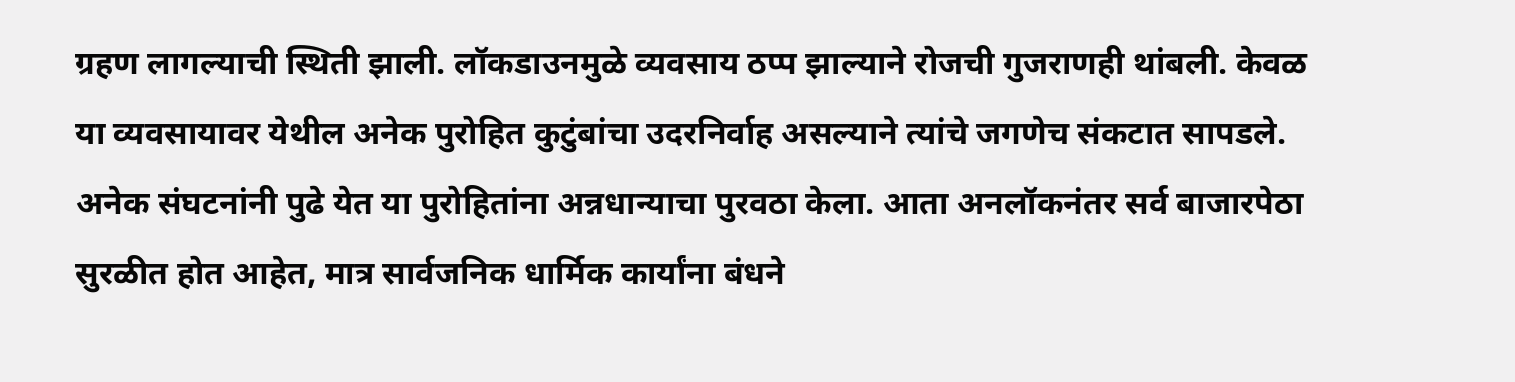ग्रहण लागल्याची स्थिती झाली. लॉकडाउनमुळे व्यवसाय ठप्प झाल्याने रोजची गुजराणही थांबली. केवळ या व्यवसायावर येथील अनेक पुरोहित कुटुंबांचा उदरनिर्वाह असल्याने त्यांचे जगणेच संकटात सापडले. अनेक संघटनांनी पुढे येत या पुरोहितांना अन्नधान्याचा पुरवठा केला. आता अनलॉकनंतर सर्व बाजारपेठा सुरळीत होत आहेत, मात्र सार्वजनिक धार्मिक कार्यांना बंधने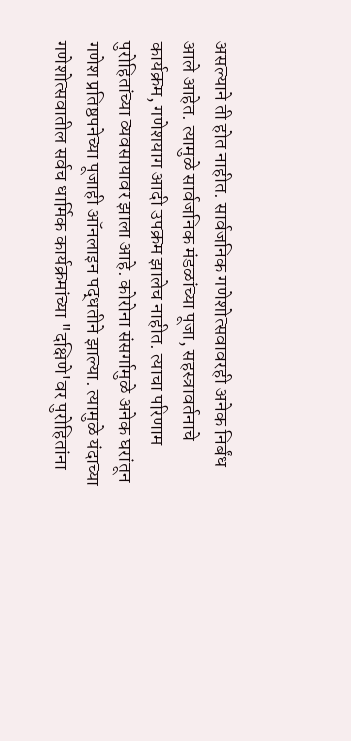असल्याने ती होत नाहीत. सार्वजनिक गणेशोत्सवावरही अनेक निर्बंध आले आहेत. त्यामुळे सार्वजनिक मंडळांच्या पूजा, सहस्त्रावर्तनाचे कार्यक्रम, गणेशयाग आदी उपक्रम झालेच नाहीत. त्याचा परिणाम पुरोहितांच्या व्यवसायावर झाला आहे. कोरोना संसर्गामुळे अनेक घरांतून गणेश प्रतिष्ठपनेच्या पूजाही ऑनलाइन पद्धतीने झाल्या. त्यामुळे यंदाच्या गणेशोत्सवातील सर्वच धार्मिक कार्यक्रमांच्या "दक्षिणे'वर पुरोहितांना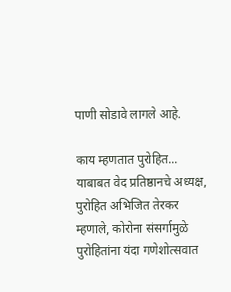पाणी सोडावे लागले आहे.

काय म्हणतात पुरोहित...
याबाबत वेद प्रतिष्ठानचे अध्यक्ष, पुरोहित अभिजित तेरकर म्हणाले, कोरोना संसर्गामुळे पुरोहितांना यंदा गणेशोत्सवात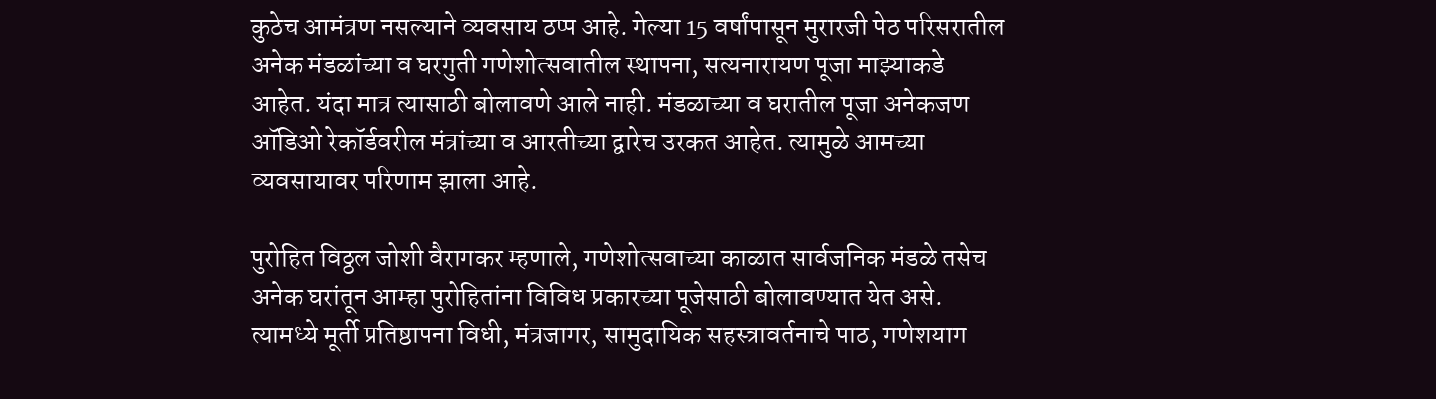कुठेच आमंत्रण नसल्याने व्यवसाय ठप्प आहे. गेल्या 15 वर्षांपासून मुरारजी पेठ परिसरातील अनेक मंडळांच्या व घरगुती गणेशोत्सवातील स्थापना, सत्यनारायण पूजा माझ्याकडे आहेत. यंदा मात्र त्यासाठी बोलावणे आले नाही. मंडळाच्या व घरातील पूजा अनेकजण ऑडिओ रेकॉर्डवरील मंत्रांच्या व आरतीच्या द्वारेच उरकत आहेत. त्यामुळे आमच्या व्यवसायावर परिणाम झाला आहे.

पुरोहित विठ्ठल जोशी वैरागकर म्हणाले, गणेशोत्सवाच्या काळात सार्वजनिक मंडळे तसेच अनेक घरांतून आम्हा पुरोहितांना विविध प्रकारच्या पूजेसाठी बोलावण्यात येत असे. त्यामध्ये मूर्ती प्रतिष्ठापना विधी, मंत्रजागर, सामुदायिक सहस्त्रावर्तनाचे पाठ, गणेशयाग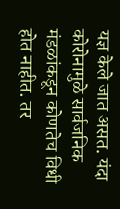यज्ञ केले जात असत. यंदा कोरोनामुळे सार्वजनिक मंडळांकडून कोणतेच विधी होत नाहीत. तर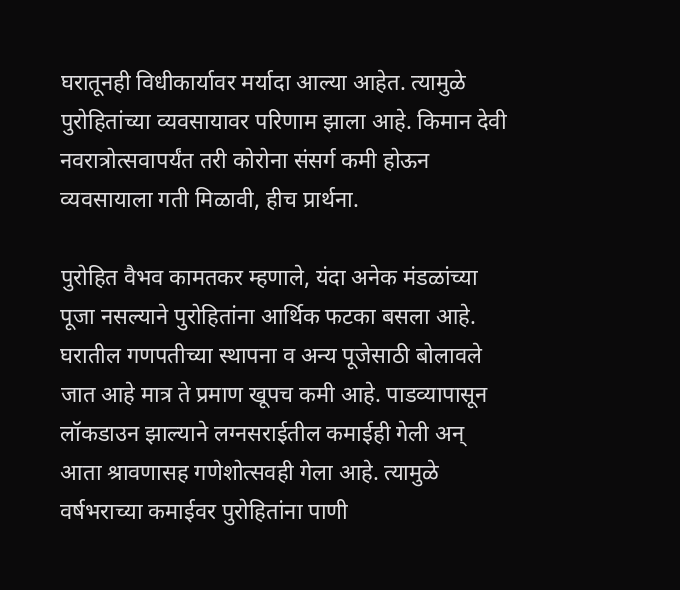घरातूनही विधीकार्यावर मर्यादा आल्या आहेत. त्यामुळे पुरोहितांच्या व्यवसायावर परिणाम झाला आहे. किमान देवी नवरात्रोत्सवापर्यंत तरी कोरोना संसर्ग कमी होऊन व्यवसायाला गती मिळावी, हीच प्रार्थना.

पुरोहित वैभव कामतकर म्हणाले, यंदा अनेक मंडळांच्या पूजा नसल्याने पुरोहितांना आर्थिक फटका बसला आहे. घरातील गणपतीच्या स्थापना व अन्य पूजेसाठी बोलावले जात आहे मात्र ते प्रमाण खूपच कमी आहे. पाडव्यापासून लॉकडाउन झाल्याने लग्नसराईतील कमाईही गेली अन्‌ आता श्रावणासह गणेशोत्सवही गेला आहे. त्यामुळे वर्षभराच्या कमाईवर पुरोहितांना पाणी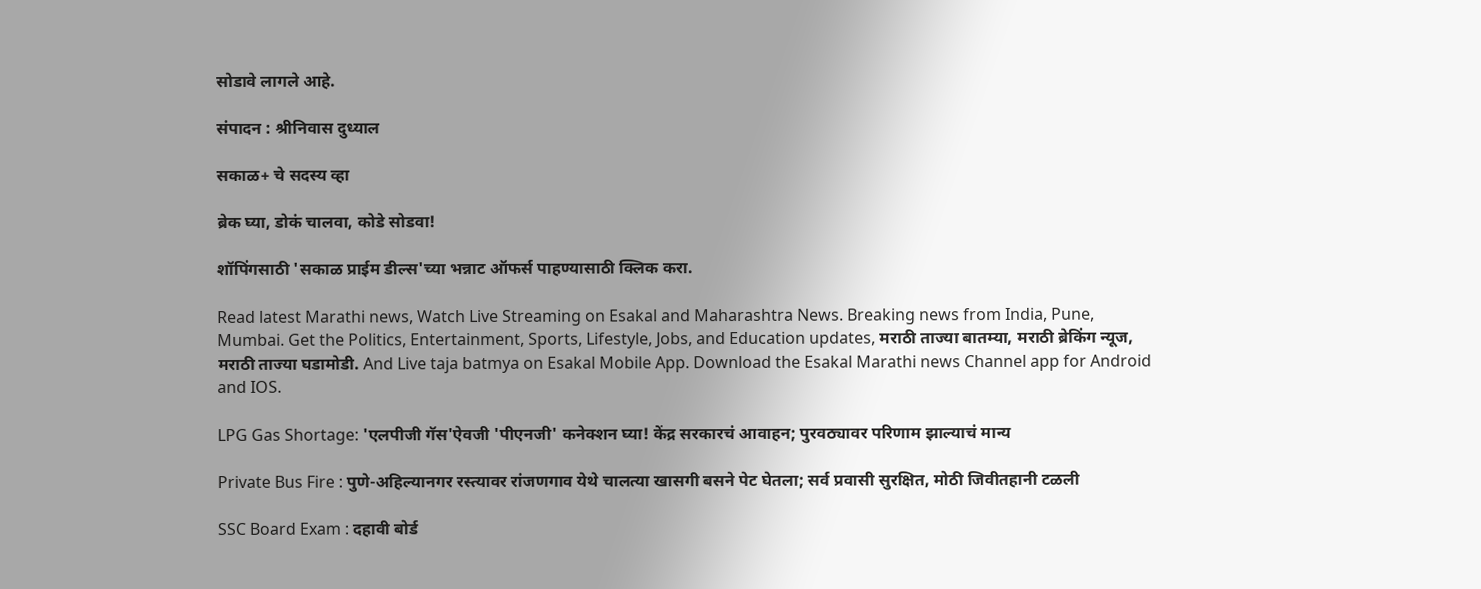सोडावे लागले आहे.

संपादन : श्रीनिवास दुध्याल

सकाळ+ चे सदस्य व्हा

ब्रेक घ्या, डोकं चालवा, कोडे सोडवा!

शॉपिंगसाठी 'सकाळ प्राईम डील्स'च्या भन्नाट ऑफर्स पाहण्यासाठी क्लिक करा.

Read latest Marathi news, Watch Live Streaming on Esakal and Maharashtra News. Breaking news from India, Pune, Mumbai. Get the Politics, Entertainment, Sports, Lifestyle, Jobs, and Education updates, मराठी ताज्या बातम्या, मराठी ब्रेकिंग न्यूज, मराठी ताज्या घडामोडी. And Live taja batmya on Esakal Mobile App. Download the Esakal Marathi news Channel app for Android and IOS.

LPG Gas Shortage: 'एलपीजी गॅस'ऐवजी 'पीएनजी' कनेक्शन घ्या! केंद्र सरकारचं आवाहन; पुरवठ्यावर परिणाम झाल्याचं मान्य

Private Bus Fire : पुणे-अहिल्यानगर रस्त्यावर रांजणगाव येथे चालत्या खासगी बसने पेट घेतला; सर्व प्रवासी सुरक्षित, मोठी जिवीतहानी टळली

SSC Board Exam : दहावी बोर्ड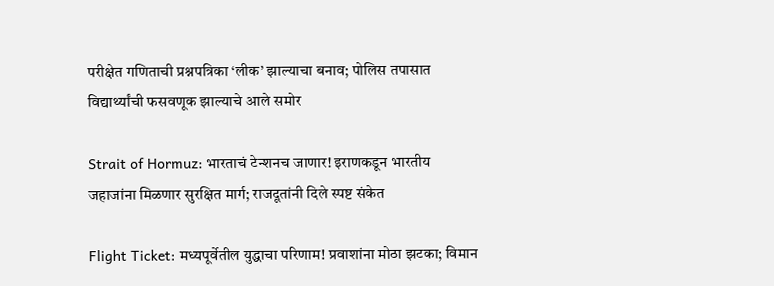परीक्षेत गणिताची प्रश्नपत्रिका ‘लीक’ झाल्याचा बनाव; पोलिस तपासात विद्यार्थ्यांची फसवणूक झाल्याचे आले समोर

Strait of Hormuz: भारताचं टेन्शनच जाणार! इराणकडून भारतीय जहाजांना मिळणार सुरक्षित मार्ग; राजदूतांनी दिले स्पष्ट संकेत

Flight Ticket: मध्यपूर्वेतील युद्धाचा परिणाम! प्रवाशांना मोठा झटका; विमान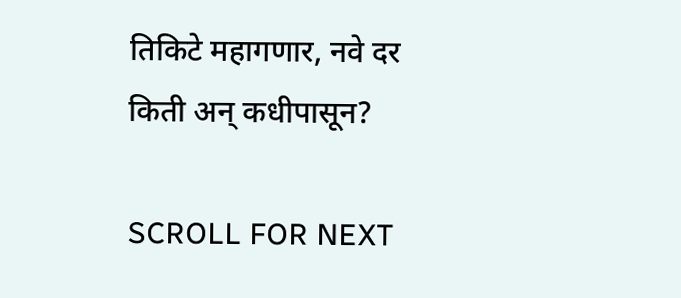तिकिटे महागणार, नवे दर किती अन् कधीपासून?

SCROLL FOR NEXT